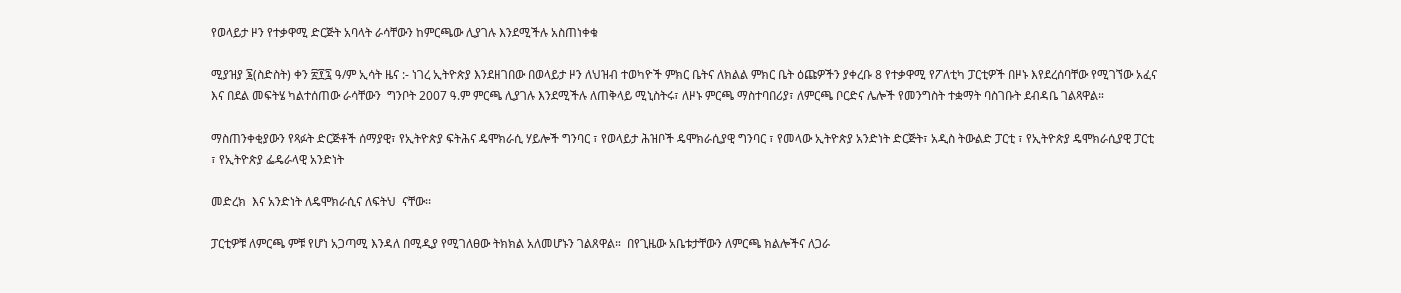የወላይታ ዞን የተቃዋሚ ድርጅት አባላት ራሳቸውን ከምርጫው ሊያገሉ እንደሚችሉ አስጠነቀቁ

ሚያዝያ ፮(ስድስት) ቀን ፳፻፯ ዓ/ም ኢሳት ዜና :- ነገረ ኢትዮጵያ እንደዘገበው በወላይታ ዞን ለህዝብ ተወካዮች ምክር ቤትና ለክልል ምክር ቤት ዕጩዎችን ያቀረቡ 8 የተቃዋሚ የፖለቲካ ፓርቲዎች በዞኑ እየደረሰባቸው የሚገኘው አፈና እና በደል መፍትሄ ካልተሰጠው ራሳቸውን  ግንቦት 2007 ዓ.ም ምርጫ ሊያገሉ እንደሚችሉ ለጠቅላይ ሚኒስትሩ፣ ለዞኑ ምርጫ ማስተባበሪያ፣ ለምርጫ ቦርድና ሌሎች የመንግስት ተቋማት ባስገቡት ደብዳቤ ገልጻዋል።

ማስጠንቀቂያውን የጻፉት ድርጅቶች ሰማያዊ፣ የኢትዮጵያ ፍትሕና ዴሞክራሲ ሃይሎች ግንባር ፣ የወላይታ ሕዝቦች ዴሞክራሲያዊ ግንባር ፣ የመላው ኢትዮጵያ አንድነት ድርጅት፣ አዲስ ትውልድ ፓርቲ ፣ የኢትዮጵያ ዴሞክራሲያዊ ፓርቲ ፣ የኢትዮጵያ ፌዴራላዊ አንድነት

መድረክ  እና አንድነት ለዴሞክራሲና ለፍትህ  ናቸው፡፡

ፓርቲዎቹ ለምርጫ ምቹ የሆነ አጋጣሚ እንዳለ በሚዲያ የሚገለፀው ትክክል አለመሆኑን ገልጸዋል።  በየጊዜው አቤቱታቸውን ለምርጫ ክልሎችና ለጋራ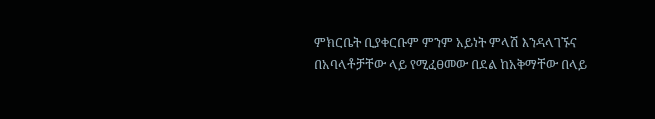ምክርቤት ቢያቀርቡም ምንም አይነት ምላሽ እንዳላገኙና በአባላቶቻቸው ላይ የሚፈፀመው በደል ከአቅማቸው በላይ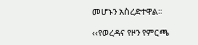መሆኑን አስረድተዋል፡፡

‹‹የወረዳና የዞን የምርጫ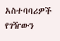አስተባባሪዎች የገዥውን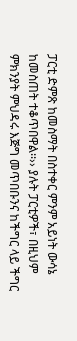ፓርቲ ድምጽ ከመስማት በስተቀር ምንም አይነት ውሳኔ ከመስጠት ተቆጥበዋል፡፡›› ያሉት ፓርቲዎች፣ በዚህም ምክንያት ምህዳሩ እጅግ መጥበቡንና ከችግር ላይ ችግር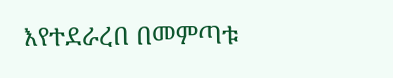እየተደራረበ በመምጣቱ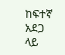ከፍተኛ አደጋ ላይ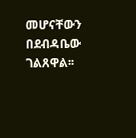መሆናቸውን በደብዳቤው ገልጸዋል፡፡